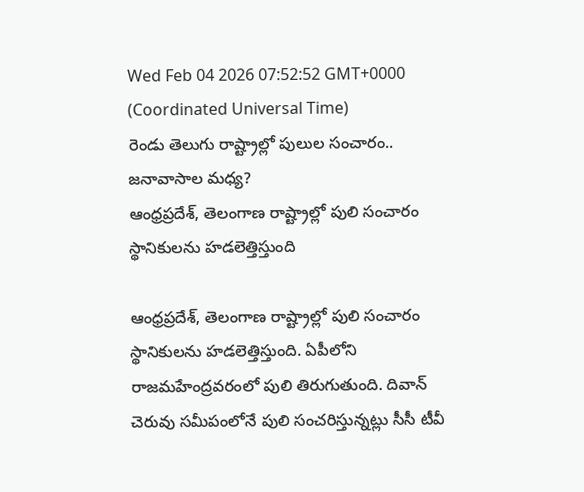Wed Feb 04 2026 07:52:52 GMT+0000 (Coordinated Universal Time)
రెండు తెలుగు రాష్ట్రాల్లో పులుల సంచారం.. జనావాసాల మధ్య?
ఆంధ్రప్రదేశ్, తెలంగాణ రాష్ట్రాల్లో పులి సంచారం స్థానికులను హడలెత్తిస్తుంది

ఆంధ్రప్రదేశ్, తెలంగాణ రాష్ట్రాల్లో పులి సంచారం స్థానికులను హడలెత్తిస్తుంది. ఏపీలోని రాజమహేంద్రవరంలో పులి తిరుగుతుంది. దివాన్ చెరువు సమీపంలోనే పులి సంచరిస్తున్నట్లు సీసీ టీవీ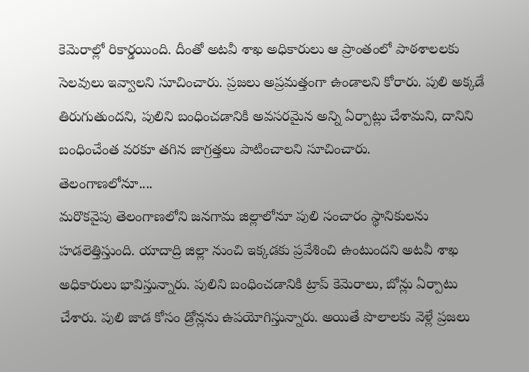కెమెరాల్లో రికార్డయింది. దీంతో అటవీ శాఖ అధికారులు ఆ ప్రాంతంలో పాఠశాలలకు సెలవులు ఇవ్వాలని సూచించారు. ప్రజలు అప్రమత్తంగా ఉండాలని కోరారు. పులి అక్కడే తిరుగుతుందని, పులిని బంధించడానికి అవసరమైన అన్ని ఏర్పాట్లు చేశామని, దానిని బంధించేంత వరకూ తగిన జాగ్రత్తలు పాటించాలని సూచించారు.
తెలంగాణలోనూ....
మరొకవైపు తెలంగాణలోని జనగామ జిల్లాలోనూ పులి సంచారం స్థానికులను హడలెత్తిస్తుంది. యాదాద్రి జిల్లా నుంచి ఇక్కడకు ప్రవేశించి ఉంటుందని అటవీ శాఖ అధికారులు భావిస్తున్నారు. పులిని బంధించడానికి ట్రాప్ కెమెరాలు, బోన్లు ఏర్పాటు చేశారు. పులి జాడ కోసం డ్రోన్లను ఉపయోగిస్తున్నారు. అయితే పొలాలకు వెళ్లే ప్రజలు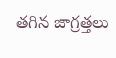తగిన జాగ్రత్తలు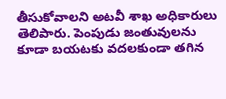తీసుకోవాలని అటవీ శాఖ అధికారులు తెలిపారు. పెంపుడు జంతువులను కూడా బయటకు వదలకుండా తగిన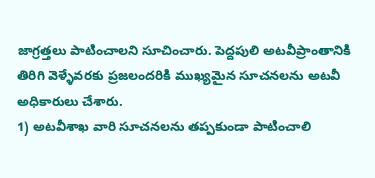జాగ్రత్తలు పాటించాలని సూచించారు. పెద్దపులి అటవీప్రాంతానికి తిరిగి వెళ్ళేవరకు ప్రజలందరికి ముఖ్యమైన సూచనలను అటవీ అధికారులు చేశారు.
1) అటవీశాఖ వారి సూచనలను తప్పకుండా పాటించాలి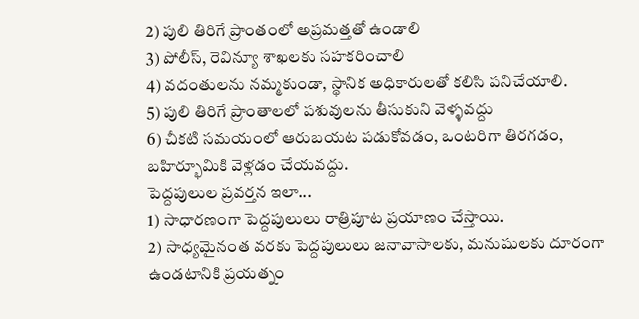2) పులి తిరిగే ప్రాంతంలో అప్రమత్తతో ఉండాలి
3) పోలీస్, రెవిన్యూ శాఖలకు సహకరించాలి
4) వదంతులను నమ్మకుండా, స్థానిక అధికారులతో కలిసి పనిచేయాలి.
5) పులి తిరిగే ప్రాంతాలలో పశువులను తీసుకుని వెళ్ళవద్దు
6) చీకటి సమయంలో ఆరుబయట పడుకోవడం, ఒంటరిగా తిరగడం, బహిర్భూమికి వెళ్లడం చేయవద్దు.
పెద్దపులుల ప్రవర్తన ఇలా...
1) సాధారణంగా పెద్దపులులు రాత్రిపూట ప్రయాణం చేస్తాయి.
2) సాధ్యమైనంత వరకు పెద్దపులులు జనావాసాలకు, మనుషులకు దూరంగా ఉండటానికి ప్రయత్నం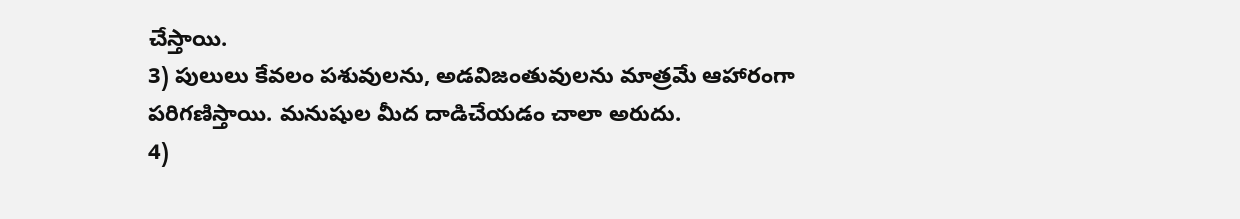చేస్తాయి.
3) పులులు కేవలం పశువులను, అడవిజంతువులను మాత్రమే ఆహారంగా పరిగణిస్తాయి. మనుషుల మీద దాడిచేయడం చాలా అరుదు.
4)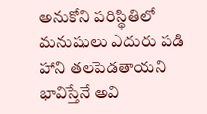అనుకోని పరిస్థితిలో మనుషులు ఎదురు పడి హాని తలపెడతాయని భావిస్తేనే అవి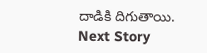దాడికి దిగుతాయి.
Next Story